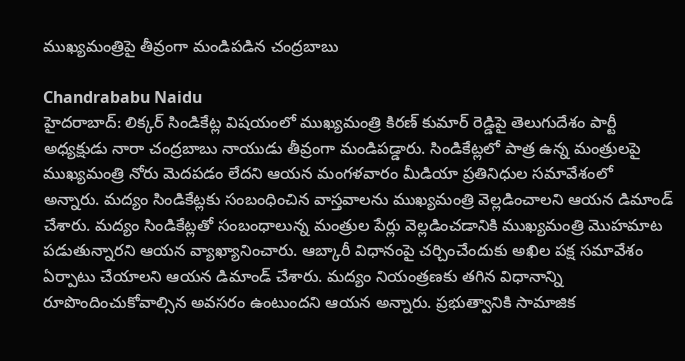ముఖ్యమంత్రిపై తీవ్రంగా మండిపడిన చంద్రబాబు

Chandrababu Naidu
హైదరాబాద్: లిక్కర్ సిండికేట్ల విషయంలో ముఖ్యమంత్రి కిరణ్ కుమార్ రెడ్డిపై తెలుగుదేశం పార్టీ అధ్యక్షుడు నారా చంద్రబాబు నాయుడు తీవ్రంగా మండిపడ్డారు. సిండికేట్లలో పాత్ర ఉన్న మంత్రులపై ముఖ్యమంత్రి నోరు మెదపడం లేదని ఆయన మంగళవారం మీడియా ప్రతినిధుల సమావేశంలో అన్నారు. మద్యం సిండికేట్లకు సంబంధించిన వాస్తవాలను ముఖ్యమంత్రి వెల్లడించాలని ఆయన డిమాండ్ చేశారు. మద్యం సిండికేట్లతో సంబంధాలున్న మంత్రుల పేర్లు వెల్లడించడానికి ముఖ్యమంత్రి మొహమాట పడుతున్నారని ఆయన వ్యాఖ్యానించారు. ఆబ్కారీ విధానంపై చర్చించేందుకు అఖిల పక్ష సమావేశం ఏర్పాటు చేయాలని ఆయన డిమాండ్ చేశారు. మద్యం నియంత్రణకు తగిన విధానాన్ని రూపొందించుకోవాల్సిన అవసరం ఉంటుందని ఆయన అన్నారు. ప్రభుత్వానికి సామాజిక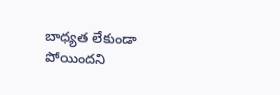బాధ్యత లేకుండా పోయిందని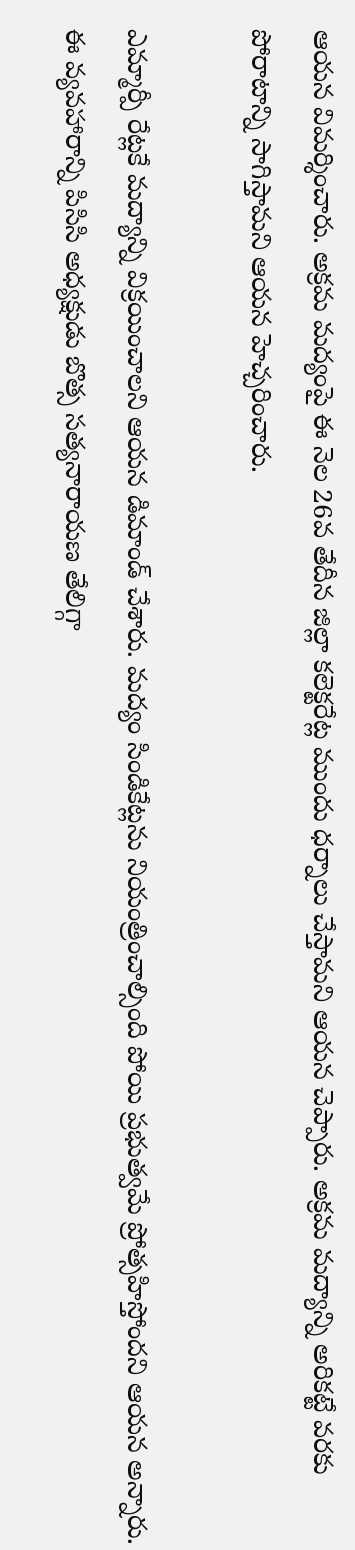ఆయన విమర్శించారు. అక్రమ మద్యంపై ఈ నెల 26వ తేదీన జిల్లా కలెక్టరేట్ల ముందు ధర్నాలు చేస్తామని ఆయన చెప్పారు. అక్రమ మద్యాన్ని అరికట్టే వరకు పోరాటాన్ని సాగిస్తామని ఆయన హెచ్చరించారు.

ఎమ్మార్పీ రేట్లకే మద్యాన్ని విక్రయించాలని ఆయన డిమాండ్ చేశారు. మద్యం సిండికేట్లను నియంత్రించాల్సింది పోయి ప్రభుత్వమే ప్రోత్సహిస్తోందని ఆయన అన్నారు. ఈ వ్యవహారాన్ని పిసిసి అధ్యక్షుడు బొత్స సత్యనారాయణ తేలిగ్గా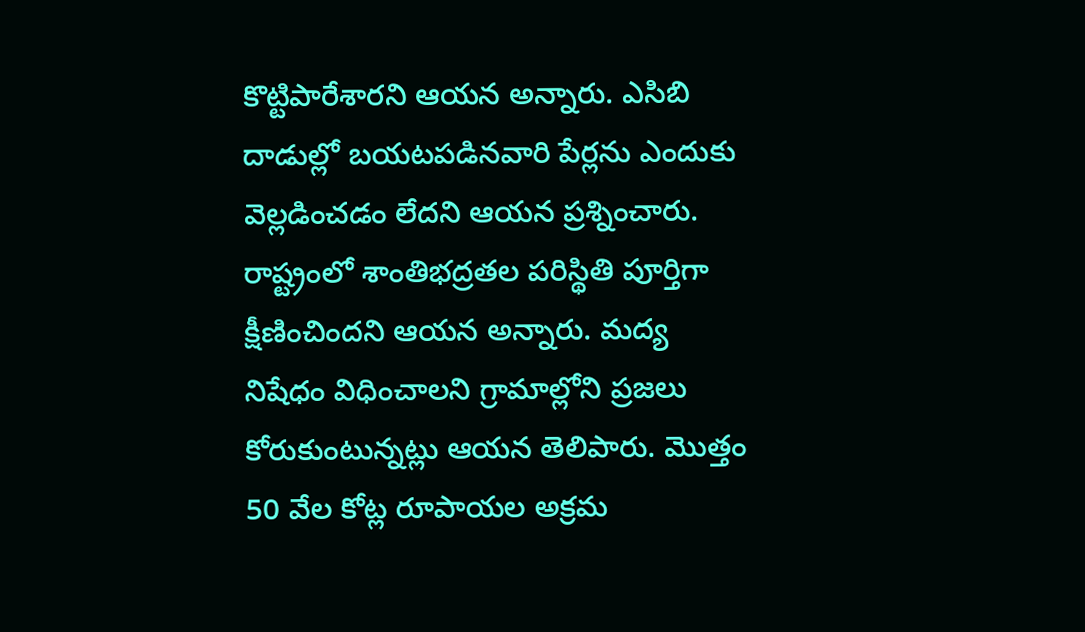కొట్టిపారేశారని ఆయన అన్నారు. ఎసిబి దాడుల్లో బయటపడినవారి పేర్లను ఎందుకు వెల్లడించడం లేదని ఆయన ప్రశ్నించారు. రాష్ట్రంలో శాంతిభద్రతల పరిస్థితి పూర్తిగా క్షీణించిందని ఆయన అన్నారు. మద్య నిషేధం విధించాలని గ్రామాల్లోని ప్రజలు కోరుకుంటున్నట్లు ఆయన తెలిపారు. మొత్తం 50 వేల కోట్ల రూపాయల అక్రమ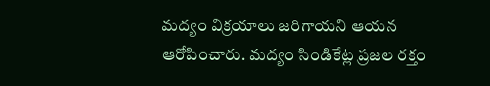మద్యం విక్రయాలు జరిగాయని ఆయన ఆరోపించారు. మద్యం సిండికేట్ల ప్రజల రక్తం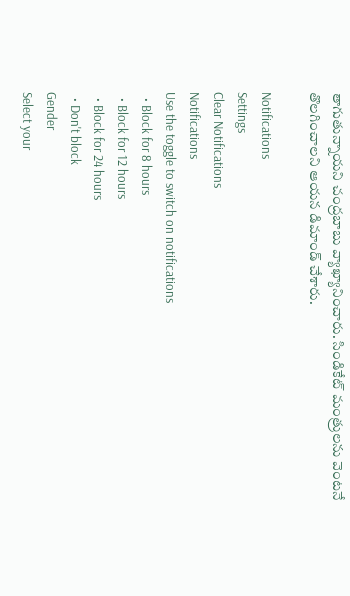తాగుతున్నాయని చంద్రబాబు వ్యాఖ్యానించారు. సిండికేట్ మంత్రులను వెంటనే తొలగించాలని ఆయన డిమాండ్ చేశారు.

Notifications
Settings
Clear Notifications
Notifications
Use the toggle to switch on notifications
  • Block for 8 hours
  • Block for 12 hours
  • Block for 24 hours
  • Don't block
Gender
Select your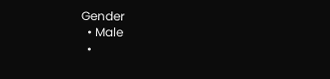Gender
  • Male
  •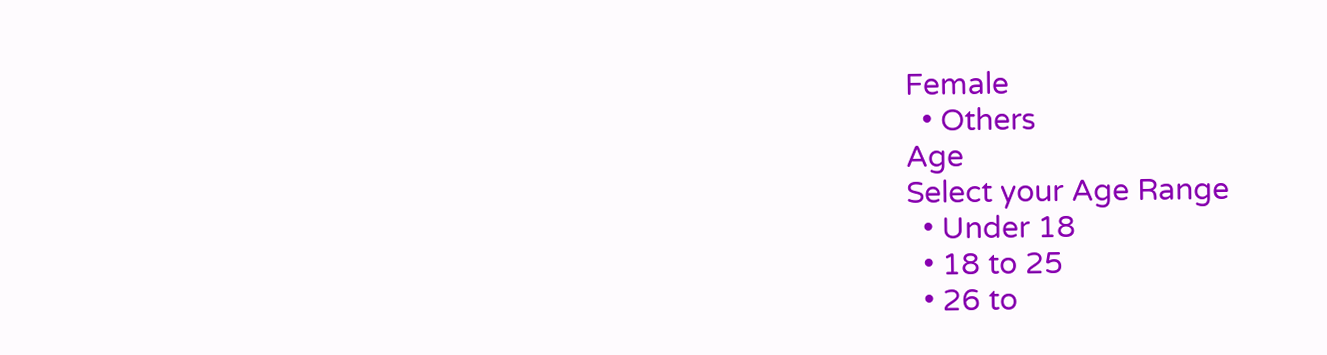Female
  • Others
Age
Select your Age Range
  • Under 18
  • 18 to 25
  • 26 to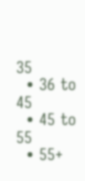35
  • 36 to 45
  • 45 to 55
  • 55+